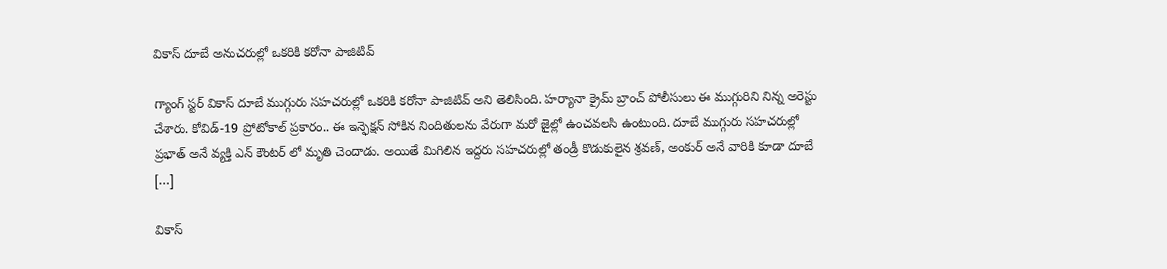వికాస్ దూబే అనుచరుల్లో ఒకరికి కరోనా పాజిటివ్

గ్యాంగ్ స్టర్ వికాస్ దూబే ముగ్గురు సహచరుల్లో ఒకరికి కరోనా పాజిటివ్ అని తెలిసింది. హర్యానా క్రైమ్ బ్రాంచ్ పోలీసులు ఈ ముగ్గురిని నిన్న అరెస్టు చేశారు. కోవిడ్-19 ప్రోటోకాల్ ప్రకారం.. ఈ ఇన్ఫెక్షన్ సోకిన నిందితులను వేరుగా మరో జైల్లో ఉంచవలసి ఉంటుంది. దూబే ముగ్గురు సహచరుల్లో ప్రభాత్ అనే వ్యక్తి ఎన్ కౌంటర్ లో మృతి చెందాడు. అయితే మిగిలిన ఇద్దరు సహచరుల్లో తండ్రీ కొడుకులైన శ్రవణ్, అంకుర్ అనే వారికి కూడా దూబే […]

వికాస్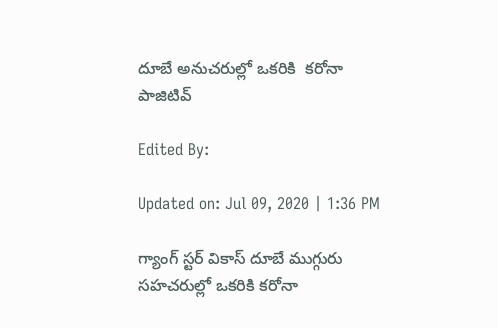దూబే అనుచరుల్లో ఒకరికి  కరోనా పాజిటివ్

Edited By:

Updated on: Jul 09, 2020 | 1:36 PM

గ్యాంగ్ స్టర్ వికాస్ దూబే ముగ్గురు సహచరుల్లో ఒకరికి కరోనా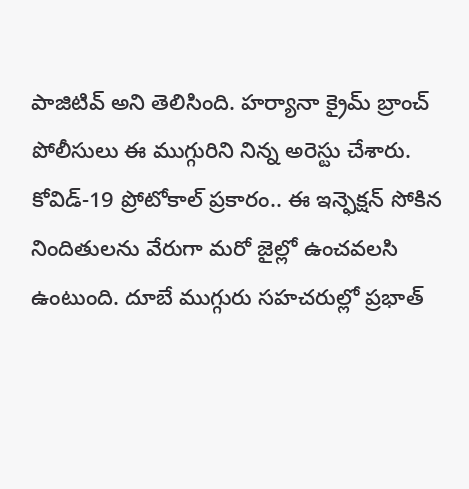పాజిటివ్ అని తెలిసింది. హర్యానా క్రైమ్ బ్రాంచ్ పోలీసులు ఈ ముగ్గురిని నిన్న అరెస్టు చేశారు. కోవిడ్-19 ప్రోటోకాల్ ప్రకారం.. ఈ ఇన్ఫెక్షన్ సోకిన నిందితులను వేరుగా మరో జైల్లో ఉంచవలసి ఉంటుంది. దూబే ముగ్గురు సహచరుల్లో ప్రభాత్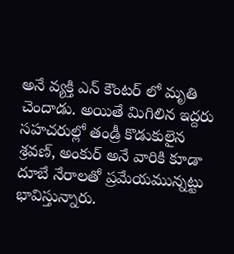అనే వ్యక్తి ఎన్ కౌంటర్ లో మృతి చెందాడు. అయితే మిగిలిన ఇద్దరు సహచరుల్లో తండ్రీ కొడుకులైన శ్రవణ్, అంకుర్ అనే వారికి కూడా దూబే నేరాలతో ప్రమేయమున్నట్టు భావిస్తున్నారు.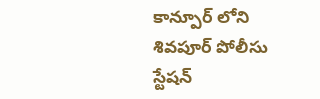కాన్పూర్ లోని శివపూర్ పోలీసు స్టేషన్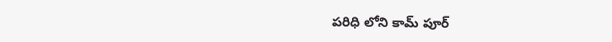పరిధి లోని కామ్ పూర్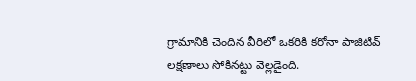గ్రామానికి చెందిన వీరిలో ఒకరికి కరోనా పాజిటివ్ లక్షణాలు సోకినట్టు వెల్లడైంది.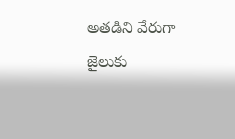అతడిని వేరుగా జైలుకు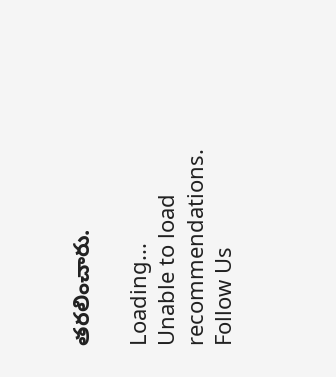తరలించారు.

Loading...
Unable to load recommendations.
Follow Us